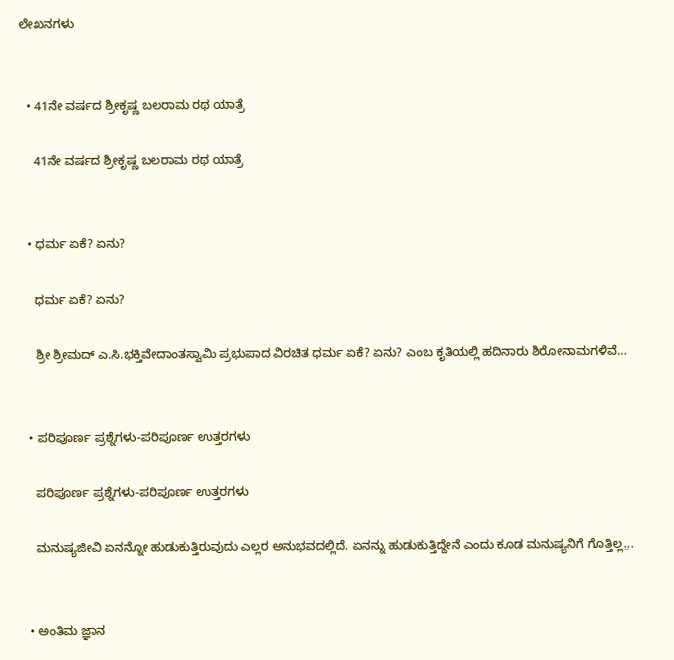ಲೇಖನಗಳು


  • 41ನೇ ವರ್ಷದ ಶ್ರೀಕೃಷ್ಣ ಬಲರಾಮ ರಥ ಯಾತ್ರೆ

    41ನೇ ವರ್ಷದ ಶ್ರೀಕೃಷ್ಣ ಬಲರಾಮ ರಥ ಯಾತ್ರೆ


  • ಧರ್ಮ ಏಕೆ? ಏನು?

    ಧರ್ಮ ಏಕೆ? ಏನು?

    ಶ್ರೀ ಶ್ರೀಮದ್‌ ಎ.ಸಿ.ಭಕ್ತಿವೇದಾಂತಸ್ವಾಮಿ ಪ್ರಭುಪಾದ ವಿರಚಿತ ಧರ್ಮ ಏಕೆ? ಏನು? ಎಂಬ ಕೃತಿಯಲ್ಲಿ ಹದಿನಾರು ಶಿರೋನಾಮಗಳಿವೆ…


  • ಪರಿಪೂರ್ಣ ಪ್ರಶ್ನೆಗಳು-ಪರಿಪೂರ್ಣ ಉತ್ತರಗಳು

    ಪರಿಪೂರ್ಣ ಪ್ರಶ್ನೆಗಳು-ಪರಿಪೂರ್ಣ ಉತ್ತರಗಳು

    ಮನುಷ್ಯಜೀವಿ ಏನನ್ನೋ ಹುಡುಕುತ್ತಿರುವುದು ಎಲ್ಲರ ಅನುಭವದಲ್ಲಿದೆ. ಏನನ್ನು ಹುಡುಕುತ್ತಿದ್ದೇನೆ ಎಂದು ಕೂಡ ಮನುಷ್ಯನಿಗೆ ಗೊತ್ತಿಲ್ಲ.̤..


  • ಅಂತಿಮ ಜ್ಞಾನ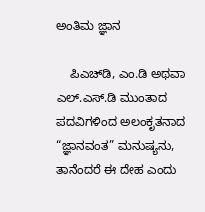ಅಂತಿಮ ಜ್ಞಾನ

    ಪಿಎಚ್‌ಡಿ, ಎಂ.ಡಿ ಅಥವಾ ಎಲ್‌.ಎಸ್‌.ಡಿ ಮುಂತಾದ ಪದವಿಗಳಿಂದ ಅಲಂಕೃತನಾದ “ಜ್ಞಾನವಂತ” ಮನುಷ್ಯನು, ತಾನೆಂದರೆ ಈ ದೇಹ ಎಂದು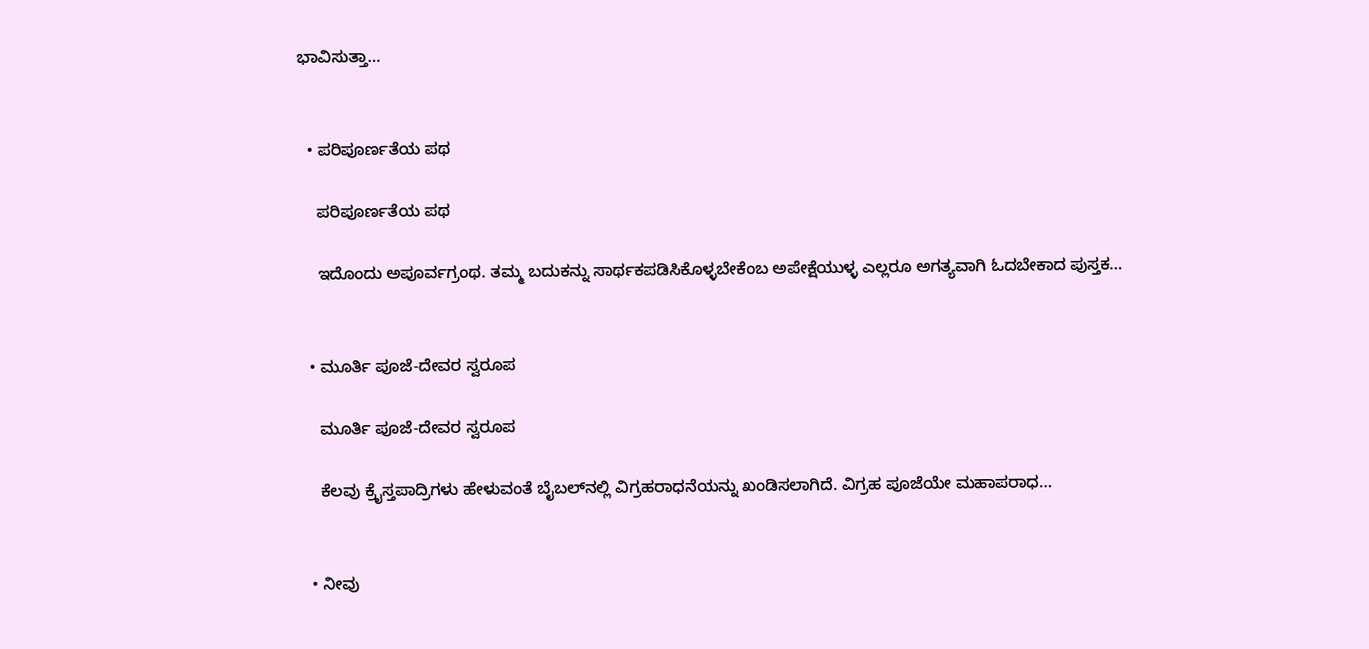ಭಾವಿಸುತ್ತಾ…


  • ಪರಿಪೂರ್ಣತೆಯ ಪಥ

    ಪರಿಪೂರ್ಣತೆಯ ಪಥ

    ಇದೊಂದು ಅಪೂರ್ವಗ್ರಂಥ. ತಮ್ಮ ಬದುಕನ್ನು ಸಾರ್ಥಕಪಡಿಸಿಕೊಳ್ಳಬೇಕೆಂಬ ಅಪೇಕ್ಷೆಯುಳ್ಳ ಎಲ್ಲರೂ ಅಗತ್ಯವಾಗಿ ಓದಬೇಕಾದ ಪುಸ್ತಕ…


  • ಮೂರ್ತಿ ಪೂಜೆ-ದೇವರ ಸ್ವರೂಪ

    ಮೂರ್ತಿ ಪೂಜೆ-ದೇವರ ಸ್ವರೂಪ

    ಕೆಲವು ಕ್ರೈಸ್ತಪಾದ್ರಿಗಳು ಹೇಳುವಂತೆ ಬೈಬಲ್‌ನಲ್ಲಿ ವಿಗ್ರಹರಾಧನೆಯನ್ನು ಖಂಡಿಸಲಾಗಿದೆ. ವಿಗ್ರಹ ಪೂಜೆಯೇ ಮಹಾಪರಾಧ…


  • ನೀವು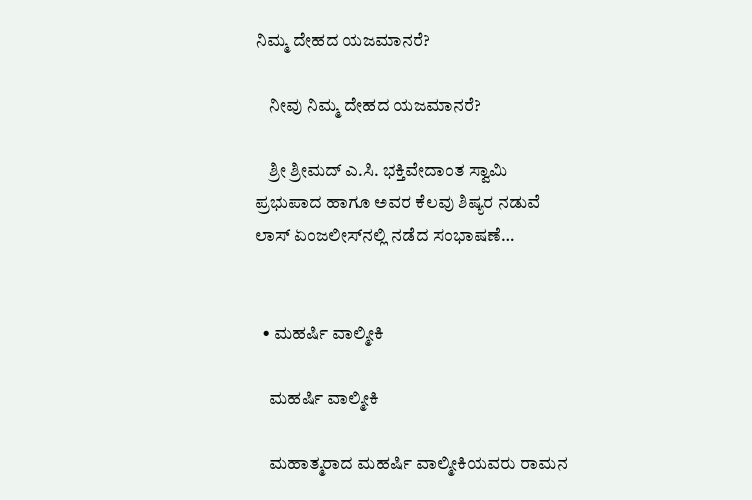ನಿಮ್ಮ ದೇಹದ ಯಜಮಾನರೆ?

    ನೀವು ನಿಮ್ಮ ದೇಹದ ಯಜಮಾನರೆ?

    ಶ್ರೀ ಶ್ರೀಮದ್ ಎ.ಸಿ. ಭಕ್ತಿವೇದಾಂತ ಸ್ವಾಮಿ ಪ್ರಭುಪಾದ ಹಾಗೂ ಅವರ ಕೆಲವು ಶಿಷ್ಯರ ನಡುವೆ ಲಾಸ್‌ ಏಂಜಲೀಸ್‌ನಲ್ಲಿ ನಡೆದ ಸಂಭಾಷಣೆ…


  • ಮಹರ್ಷಿ ವಾಲ್ಮೀಕಿ

    ಮಹರ್ಷಿ ವಾಲ್ಮೀಕಿ

    ಮಹಾತ್ಮರಾದ ಮಹರ್ಷಿ ವಾಲ್ಮೀಕಿಯವರು ರಾಮನ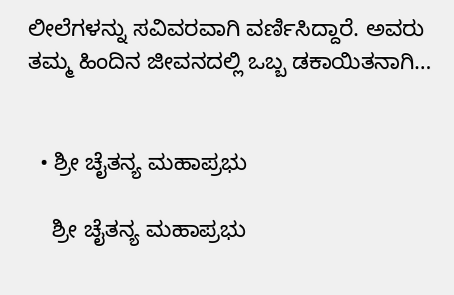ಲೀಲೆಗಳನ್ನು ಸವಿವರವಾಗಿ ವರ್ಣಿಸಿದ್ದಾರೆ. ಅವರು ತಮ್ಮ ಹಿಂದಿನ ಜೀವನದಲ್ಲಿ ಒಬ್ಬ ಡಕಾಯಿತನಾಗಿ…


  • ಶ್ರೀ ಚೈತನ್ಯ ಮಹಾಪ್ರಭು

    ಶ್ರೀ ಚೈತನ್ಯ ಮಹಾಪ್ರಭು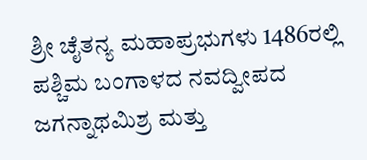ಶ್ರೀ ಚೈತನ್ಯ ಮಹಾಪ್ರಭುಗಳು 1486ರಲ್ಲಿ ಪಶ್ಚಿಮ ಬಂಗಾಳದ ನವದ್ವೀಪದ ಜಗನ್ನಾಥಮಿಶ್ರ ಮತ್ತು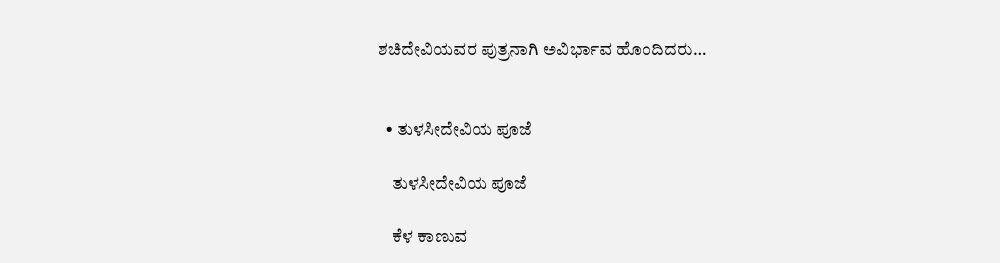ಶಚಿದೇವಿಯವರ ಪುತ್ರನಾಗಿ ಅವಿರ್ಭಾವ ಹೊಂದಿದರು…


  • ತುಳಸೀದೇವಿಯ ಪೂಜೆ

    ತುಳಸೀದೇವಿಯ ಪೂಜೆ

    ಕೆಳ ಕಾಣುವ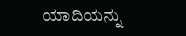ಯಾದಿಯನ್ನು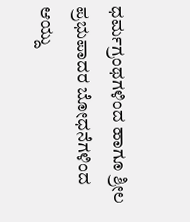ಧರ್ಮಗ್ರಂಥಗಳಿಂದ ಹಾಗೂ ಶ್ರೀಲ ಪ್ರಭುಪಾದರ ಬೋಧನೆಗಳಿಂದ ಆಯ್ದು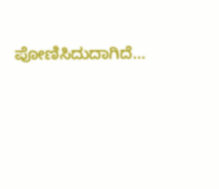ಪೋಣಿಸಿದುದಾಗಿದೆ…